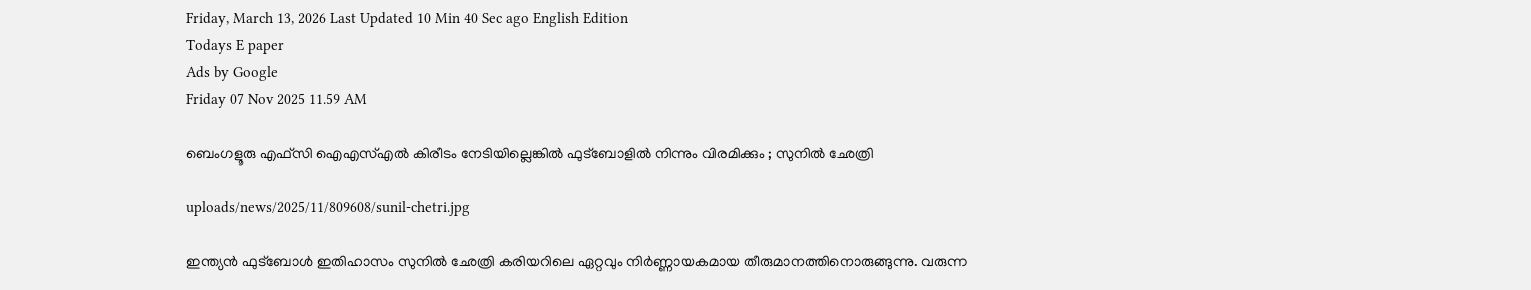Friday, March 13, 2026 Last Updated 10 Min 40 Sec ago English Edition
Todays E paper
Ads by Google
Friday 07 Nov 2025 11.59 AM

ബെംഗളൂരു എഫ്സി ഐഎസ്എല്‍ കിരീടം നേടിയില്ലെങ്കില്‍ ഫുട്‌ബോളില്‍ നിന്നും വിരമിക്കും ; സുനില്‍ ഛേത്രി

uploads/news/2025/11/809608/sunil-chetri.jpg

ഇന്ത്യന്‍ ഫുട്‌ബോള്‍ ഇതിഹാസം സുനില്‍ ഛേത്രി കരിയറിലെ ഏറ്റവും നിര്‍ണ്ണായകമായ തീരുമാനത്തിനൊരുങ്ങുന്നു. വരുന്ന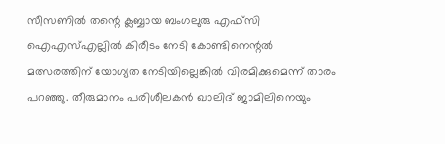സീസണില്‍ തന്റെ ക്ലബ്ബായ ബംഗലുരു എഫ്‌സി ഐഎസ്എല്ലില്‍ കിരീടം നേടി കോണ്ടിനെന്റല്‍ മത്സരത്തിന് യോഗ്യത നേടിയില്ലെങ്കില്‍ വിരമിക്കുമെന്ന് താരം പറഞ്ഞു. തീരുമാനം പരിശീലകന്‍ ഖാലിദ് ജാമിലിനെയും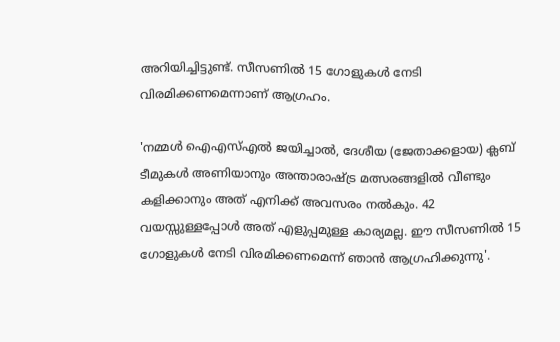അറിയിച്ചിട്ടുണ്ട്. സീസണില്‍ 15 ഗോളുകള്‍ നേടി വിരമിക്കണമെന്നാണ് ആഗ്രഹം.

'നമ്മള്‍ ഐഎസ്എല്‍ ജയിച്ചാല്‍, ദേശീയ (ജേതാക്കളായ) ക്ലബ് ടീമുകള്‍ അണിയാനും അന്താരാഷ്ട്ര മത്സരങ്ങളില്‍ വീണ്ടും കളിക്കാനും അത് എനിക്ക് അവസരം നല്‍കും. 42 വയസ്സുള്ളപ്പോള്‍ അത് എളുപ്പമുള്ള കാര്യമല്ല. ഈ സീസണില്‍ 15 ഗോളുകള്‍ നേടി വിരമിക്കണമെന്ന് ഞാന്‍ ആഗ്രഹിക്കുന്നു'.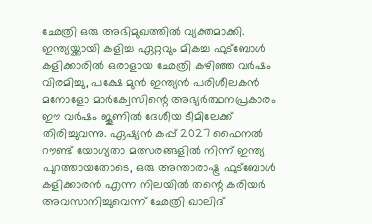ഛേത്രി ഒരു അഭിമുഖത്തില്‍ വ്യക്തമാക്കി. ഇന്ത്യയ്ക്കായി കളിച്ച ഏറ്റവും മികച്ച ഫുട്‌ബോള്‍ കളിക്കാരില്‍ ഒരാളായ ഛേത്രി കഴിഞ്ഞ വര്‍ഷം വിരമിച്ചു, പക്ഷേ മുന്‍ ഇന്ത്യന്‍ പരിശീലകന്‍ മനോളോ മാര്‍ക്വേസിന്റെ അഭ്യര്‍ത്ഥനപ്രകാരം ഈ വര്‍ഷം ജൂണില്‍ ദേശീയ ടീമിലേക്ക് തിരിച്ചുവന്നു. ഏഷ്യന്‍ കപ്പ് 2027 ഫൈനല്‍ റൗണ്ട് യോഗ്യതാ മത്സരങ്ങളില്‍ നിന്ന് ഇന്ത്യ പുറത്തായതോടെ, ഒരു അന്താരാഷ്ട്ര ഫുട്‌ബോള്‍ കളിക്കാരന്‍ എന്ന നിലയില്‍ തന്റെ കരിയര്‍ അവസാനിച്ചുവെന്ന് ഛേത്രി ഖാലിദ്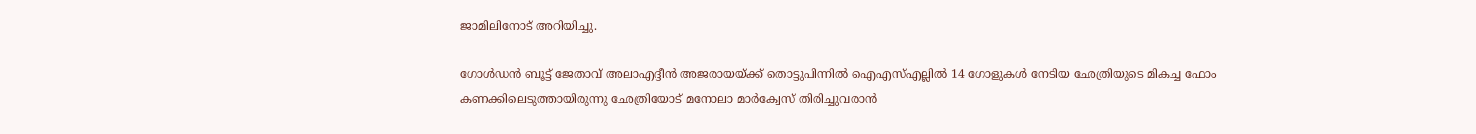ജാമിലിനോട് അറിയിച്ചു.

ഗോള്‍ഡന്‍ ബൂട്ട് ജേതാവ് അലാഎദ്ദീന്‍ അജരായയ്ക്ക് തൊട്ടുപിന്നില്‍ ഐഎസ്എല്ലില്‍ 14 ഗോളുകള്‍ നേടിയ ഛേത്രിയുടെ മികച്ച ഫോം കണക്കിലെടുത്തായിരുന്നു ഛേത്രിയോട് മനോലാ മാര്‍ക്വേസ് തിരിച്ചുവരാന്‍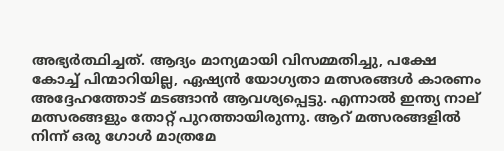അഭ്യര്‍ത്ഥിച്ചത്. ആദ്യം മാന്യമായി വിസമ്മതിച്ചു, പക്ഷേ കോച്ച് പിന്മാറിയില്ല, ഏഷ്യന്‍ യോഗ്യതാ മത്സരങ്ങള്‍ കാരണം അദ്ദേഹത്തോട് മടങ്ങാന്‍ ആവശ്യപ്പെട്ടു. എന്നാല്‍ ഇന്ത്യ നാല് മത്സരങ്ങളും തോറ്റ് പുറത്തായിരുന്നു. ആറ് മത്സരങ്ങളില്‍ നിന്ന് ഒരു ഗോള്‍ മാത്രമേ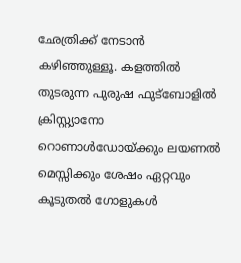ഛേത്രിക്ക് നേടാന്‍ കഴിഞ്ഞുള്ളൂ. കളത്തില്‍ തുടരുന്ന പുരുഷ ഫുട്‌ബോളില്‍ ക്രിസ്റ്റ്യാനോ റൊണാള്‍ഡോയ്ക്കും ലയണല്‍ മെസ്സിക്കും ശേഷം ഏറ്റവും കൂടുതല്‍ ഗോളുകള്‍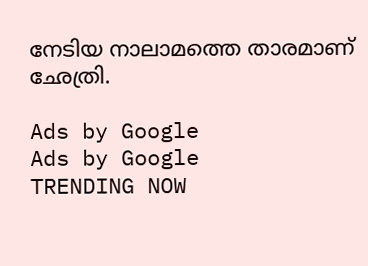നേടിയ നാലാമത്തെ താരമാണ് ഛേത്രി.

Ads by Google
Ads by Google
TRENDING NOW